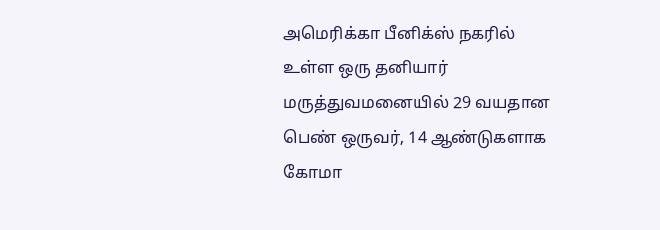அமெரிக்கா பீனிக்ஸ் நகரில் உள்ள ஒரு தனியார் மருத்துவமனையில் 29 வயதான பெண் ஒருவர், 14 ஆண்டுகளாக கோமா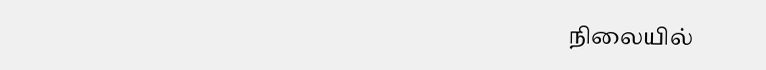நிலையில்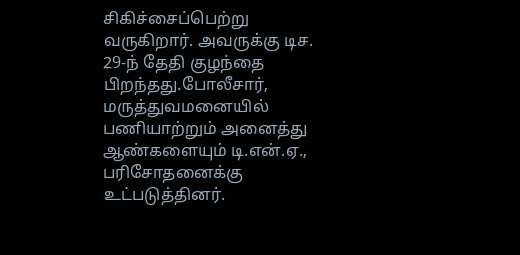சிகிச்சைப்பெற்று வருகிறார். அவருக்கு டிச. 29-ந் தேதி குழந்தை பிறந்தது.போலீசார், மருத்துவமனையில் பணியாற்றும் அனைத்து ஆண்களையும் டி.என்.ஏ., பரிசோதனைக்கு உட்படுத்தினர்.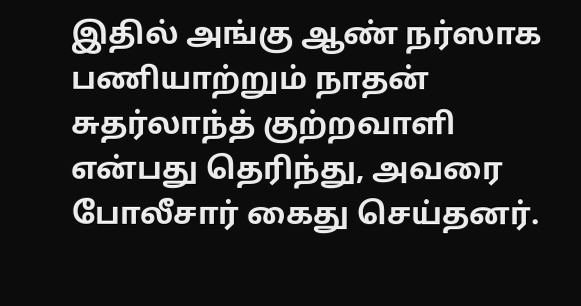இதில் அங்கு ஆண் நர்ஸாக பணியாற்றும் நாதன் சுதர்லாந்த் குற்றவாளி என்பது தெரிந்து, அவரை போலீசார் கைது செய்தனர்.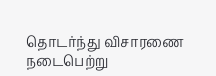தொடர்ந்து விசாரணை நடைபெற்று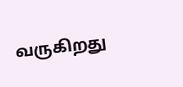வருகிறது